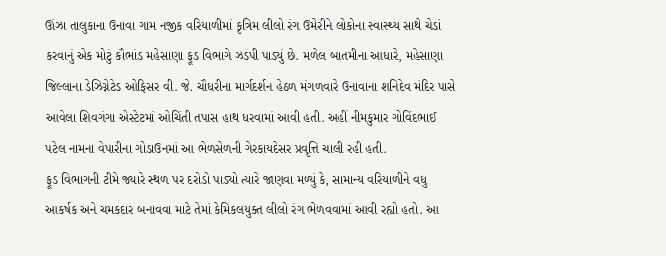ઊંઝા તાલુકાના ઉનાવા ગામ નજીક વરિયાળીમાં કૃત્રિમ લીલો રંગ ઉમેરીને લોકોના સ્વાસ્થ્ય સાથે ચેડાં કરવાનું એક મોટું કૌભાંડ મહેસાણા ફૂડ વિભાગે ઝડપી પાડ્યું છે. મળેલ બાતમીના આધારે, મહેસાણા જિલ્લાના ડેઝિગ્નેટેડ ઓફિસર વી. જે. ચૌધરીના માર્ગદર્શન હેઠળ મંગળવારે ઉનાવાના શનિદેવ મંદિર પાસે આવેલા શિવગંગા એસ્ટેટમાં ઓચિંતી તપાસ હાથ ધરવામાં આવી હતી. અહીં નીમકુમાર ગોવિંદભાઈ પટેલ નામના વેપારીના ગોડાઉનમાં આ ભેળસેળની ગેરકાયદેસર પ્રવૃત્તિ ચાલી રહી હતી.
ફૂડ વિભાગની ટીમે જ્યારે સ્થળ પર દરોડો પાડ્યો ત્યારે જાણવા મળ્યું કે, સામાન્ય વરિયાળીને વધુ આકર્ષક અને ચમકદાર બનાવવા માટે તેમાં કેમિકલયુક્ત લીલો રંગ ભેળવવામાં આવી રહ્યો હતો. આ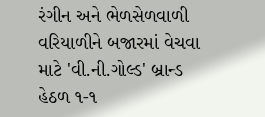રંગીન અને ભેળસેળવાળી વરિયાળીને બજારમાં વેચવા માટે 'વી.ની.ગોલ્ડ' બ્રાન્ડ હેઠળ ૧-૧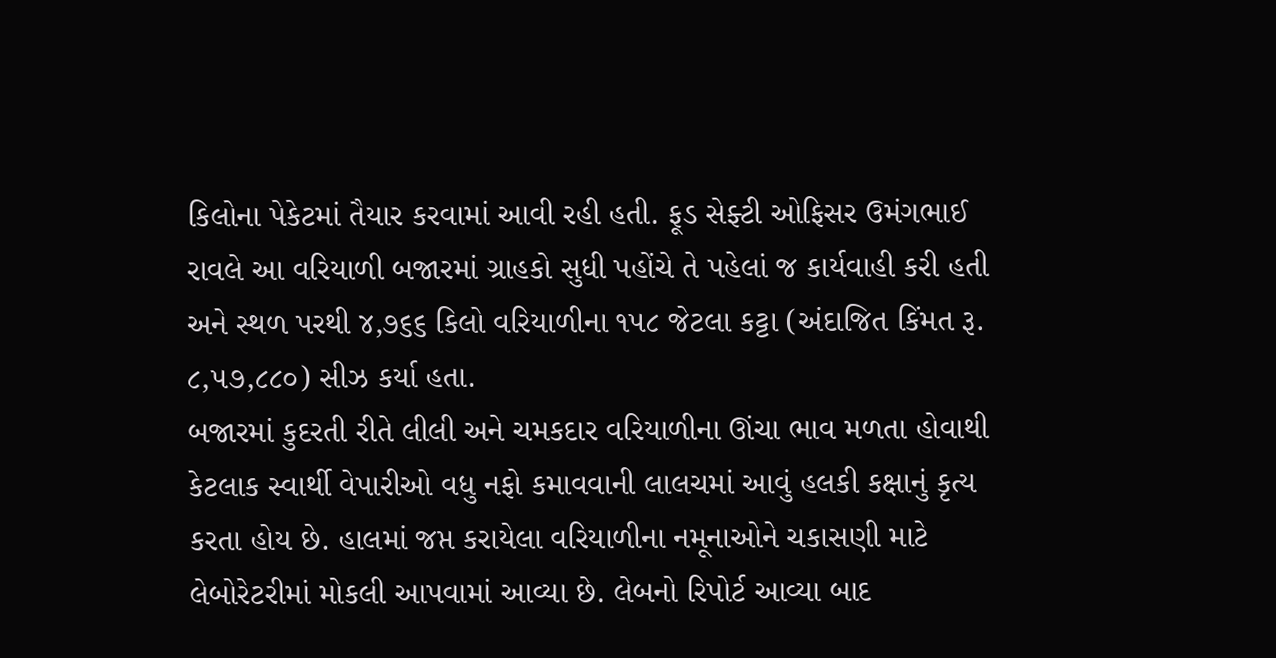કિલોના પેકેટમાં તૈયાર કરવામાં આવી રહી હતી. ફૂડ સેફ્ટી ઓફિસર ઉમંગભાઈ રાવલે આ વરિયાળી બજારમાં ગ્રાહકો સુધી પહોંચે તે પહેલાં જ કાર્યવાહી કરી હતી અને સ્થળ પરથી ૪,૭૬૬ કિલો વરિયાળીના ૧૫૮ જેટલા કટ્ટા (અંદાજિત કિંમત રૂ. ૮,૫૭,૮૮૦) સીઝ કર્યા હતા.
બજારમાં કુદરતી રીતે લીલી અને ચમકદાર વરિયાળીના ઊંચા ભાવ મળતા હોવાથી કેટલાક સ્વાર્થી વેપારીઓ વધુ નફો કમાવવાની લાલચમાં આવું હલકી કક્ષાનું કૃત્ય કરતા હોય છે. હાલમાં જપ્ત કરાયેલા વરિયાળીના નમૂનાઓને ચકાસણી માટે લેબોરેટરીમાં મોકલી આપવામાં આવ્યા છે. લેબનો રિપોર્ટ આવ્યા બાદ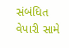સંબંધિત વેપારી સામે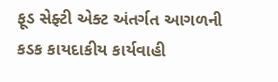ફૂડ સેફ્ટી એક્ટ અંતર્ગત આગળની કડક કાયદાકીય કાર્યવાહી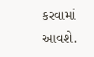કરવામાં આવશે.